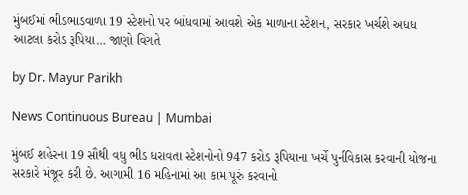મુંબઈમાં ભીડભાડવાળા 19 સ્ટેશનો પર બાંધવામાં આવશે એક માળાના સ્ટેશન, સરકાર ખર્ચશે અધધ આટલા કરોડ રૂપિયા… જાણો વિગતે

by Dr. Mayur Parikh

News Continuous Bureau | Mumbai

મુંબઈ શહેરના 19 સૌથી વધુ ભીડ ધરાવતા સ્ટેશનોનો 947 કરોડ રૂપિયાના ખર્ચે પુર્નવિકાસ કરવાની યોજના સરકારે મંજૂર કરી છે. આગામી 16 મહિનામાં આ કામ પૂરું કરવાનો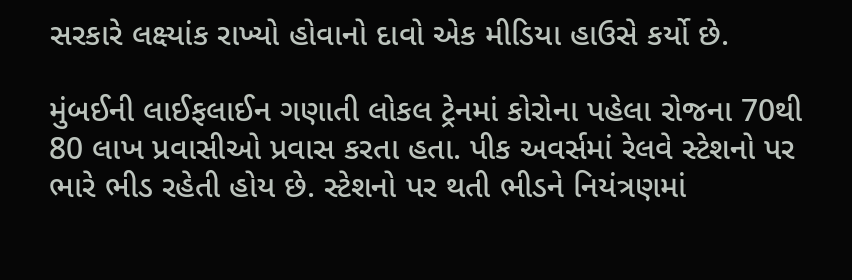સરકારે લક્ષ્યાંક રાખ્યો હોવાનો દાવો એક મીડિયા હાઉસે કર્યો છે.

મુંબઈની લાઈફલાઈન ગણાતી લોકલ ટ્રેનમાં કોરોના પહેલા રોજના 70થી 80 લાખ પ્રવાસીઓ પ્રવાસ કરતા હતા. પીક અવર્સમાં રેલવે સ્ટેશનો પર ભારે ભીડ રહેતી હોય છે. સ્ટેશનો પર થતી ભીડને નિયંત્રણમાં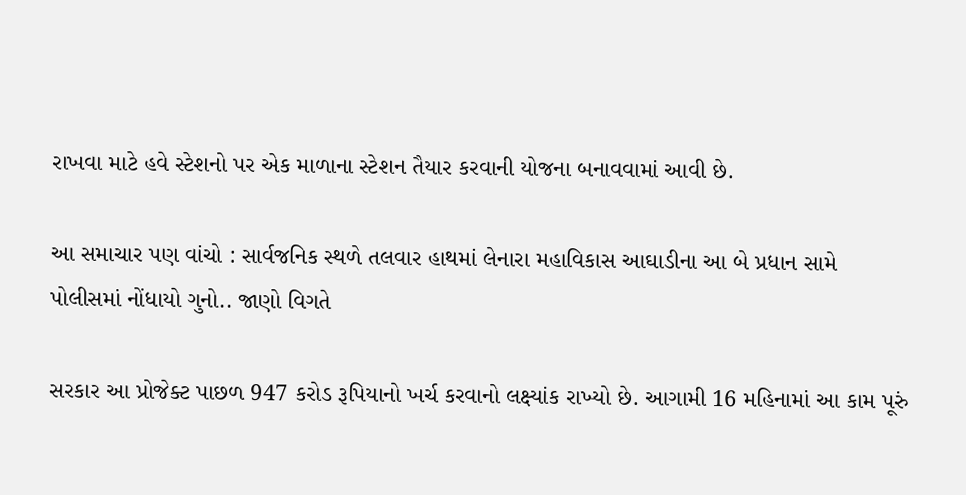રાખવા માટે હવે સ્ટેશનો પર એક માળાના સ્ટેશન તૈયાર કરવાની યોજના બનાવવામાં આવી છે.

આ સમાચાર પણ વાંચો : સાર્વજનિક સ્થળે તલવાર હાથમાં લેનારા મહાવિકાસ આઘાડીના આ બે પ્રધાન સામે પોલીસમાં નોંધાયો ગુનો.. જાણો વિગતે

સરકાર આ પ્રોજેક્ટ પાછળ 947 કરોડ રૂપિયાનો ખર્ચ કરવાનો લક્ષ્યાંક રાખ્યો છે. આગામી 16 મહિનામાં આ કામ પૂરું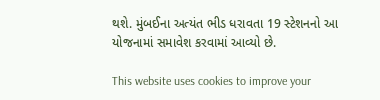થશે. મુંબઈના અત્યંત ભીડ ધરાવતા 19 સ્ટેશનનો આ યોજનામાં સમાવેશ કરવામાં આવ્યો છે.

This website uses cookies to improve your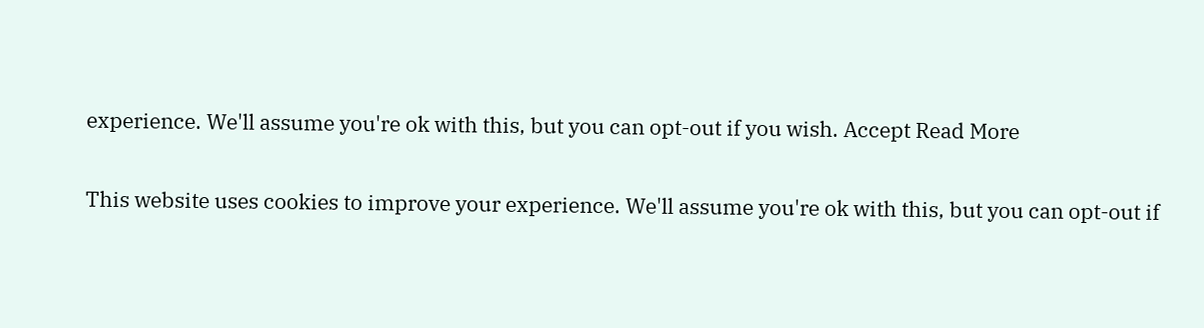experience. We'll assume you're ok with this, but you can opt-out if you wish. Accept Read More

This website uses cookies to improve your experience. We'll assume you're ok with this, but you can opt-out if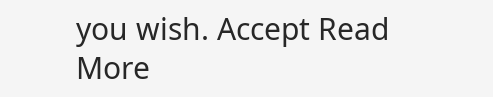you wish. Accept Read More